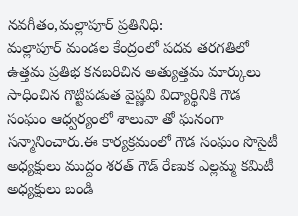నవగీతం,మల్లాపూర్ ప్రతినిధి:
మల్లాపూర్ మండల కేంద్రంలో పదవ తరగతిలో ఉత్తమ ప్రతిభ కనబరిచిన అత్యుత్తమ మార్కులు సాధించిన గొట్టిపడుత వైష్ణవి విద్యార్థినికి గౌడ సంఘం ఆధ్వర్యంలో శాలువా తో ఘనంగా సన్మానించారు.ఈ కార్యక్రమంలో గౌడ సంఘం సొసైటీ అధ్యక్షులు ముద్దం శరత్ గౌడ్ రేణుక ఎల్లమ్మ కమిటీ అధ్యక్షులు బండి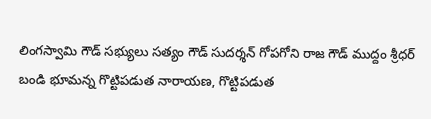లింగస్వామి గౌడ్ సభ్యులు సత్యం గౌడ్ సుదర్శన్ గోపగోని రాజ గౌడ్ ముద్దం శ్రీధర్ బండి భూమన్న గొట్టిపడుత నారాయణ, గొట్టిపడుత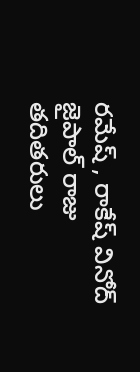రమేష్ , రాకేష్ వినోద్ జైపాల్ రాజు తదితరులు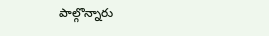పాల్గొన్నారు